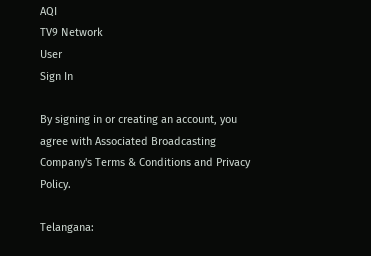AQI
TV9 Network
User
Sign In

By signing in or creating an account, you agree with Associated Broadcasting Company's Terms & Conditions and Privacy Policy.

Telangana: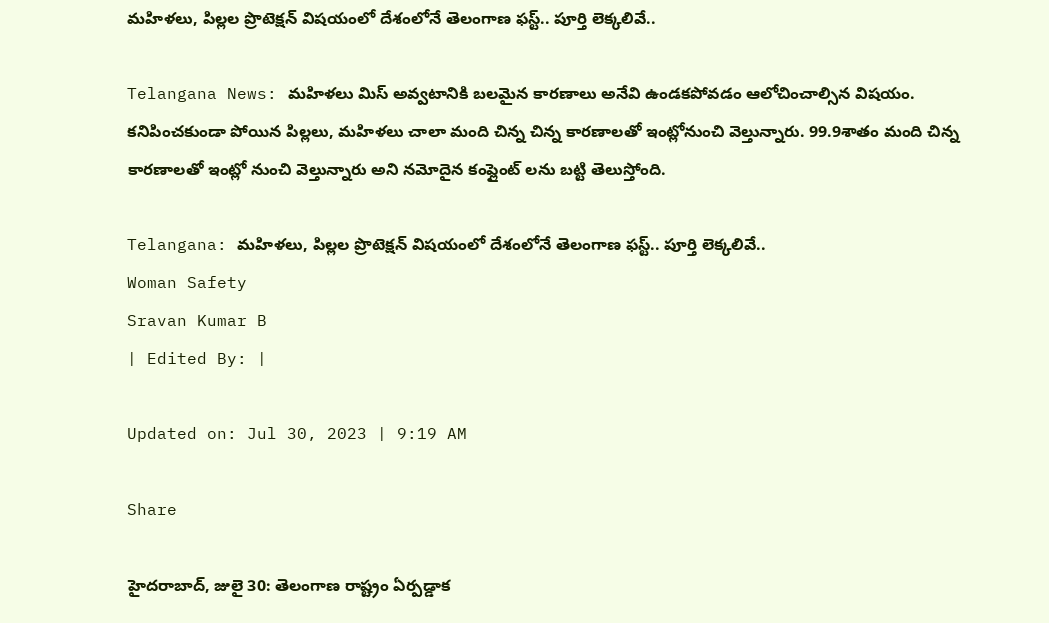మహిళలు, పిల్లల ప్రొటెక్షన్ విషయంలో దేశంలోనే తెలంగాణ ఫస్ట్.. పూర్తి లెక్కలివే..

Telangana News: మహిళలు మిస్ అవ్వటానికి బలమైన కారణాలు అనేవి ఉండకపోవడం ఆలోచించాల్సిన విషయం. కనిపించకుండా పోయిన పిల్లలు, మహిళలు చాలా మంది చిన్న చిన్న కారణాలతో ఇంట్లోనుంచి వెల్తున్నారు. 99.9శాతం మంది చిన్న కారణాలతో ఇంట్లో నుంచి వెల్తున్నారు అని నమోదైన కంప్లైంట్ లను బట్టి తెలుస్తోంది.

Telangana: మహిళలు, పిల్లల ప్రొటెక్షన్ విషయంలో దేశంలోనే తెలంగాణ ఫస్ట్.. పూర్తి లెక్కలివే..
Woman Safety
Sravan Kumar B
| Edited By: |

Updated on: Jul 30, 2023 | 9:19 AM

Share

హైదరాబాద్, జులై 30: తెలంగాణ రాష్ట్రం ఏర్పడ్డాక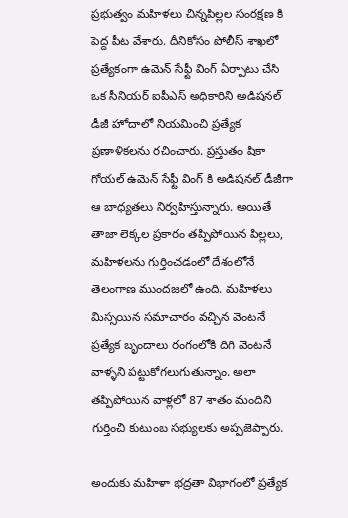ప్రభుత్వం మహిళలు చిన్నపిల్లల సంరక్షణ కి పెద్ద పీట వేశారు. దీనికోసం పోలీస్ శాఖలో ప్రత్యేకంగా ఉమెన్ సేఫ్టీ వింగ్ ఏర్పాటు చేసి ఒక సీనియర్ ఐపీఎస్ అధికారిని అడిషనల్ డీజీ హోదాలో నియమించి ప్రత్యేక ప్రణాళికలను రచించారు. ప్రస్తుతం షికా గోయల్ ఉమెన్ సేఫ్టీ వింగ్ కి అడిషనల్ డీజీగా ఆ బాధ్యతలు నిర్వహిస్తున్నారు. అయితే తాజా లెక్కల ప్రకారం తప్పిపోయిన పిల్లలు, మహిళలను గుర్తించడంలో దేశంలోనే తెలంగాణ ముందజలో ఉంది. మహిళలు మిస్సయిన సమాచారం వచ్చిన వెంటనే ప్రత్యేక బృందాలు రంగంలోకి దిగి వెంటనే వాళ్ళని పట్టుకోగలుగుతున్నాం. అలా తప్పిపోయిన వాళ్లలో 87 శాతం మందిని గుర్తించి కుటుంబ సభ్యులకు అప్పజెప్పారు.

అందుకు మహిళా భద్రతా విభాగంలో ప్రత్యేక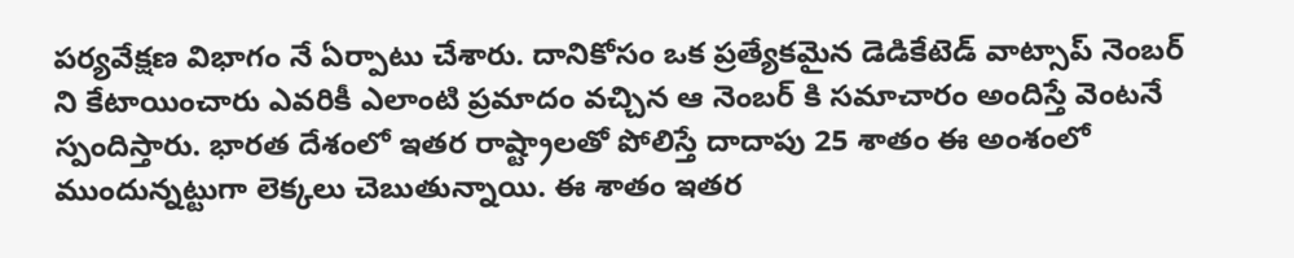పర్యవేక్షణ విభాగం నే ఏర్పాటు చేశారు. దానికోసం ఒక ప్రత్యేకమైన డెడికేటెడ్ వాట్సాప్ నెంబర్ ని కేటాయించారు ఎవరికీ ఎలాంటి ప్రమాదం వచ్చిన ఆ నెంబర్ కి సమాచారం అందిస్తే వెంటనే స్పందిస్తారు. భారత దేశంలో ఇతర రాష్ట్రాలతో పోలిస్తే దాదాపు 25 శాతం ఈ అంశంలో ముందున్నట్టుగా లెక్కలు చెబుతున్నాయి. ఈ శాతం ఇతర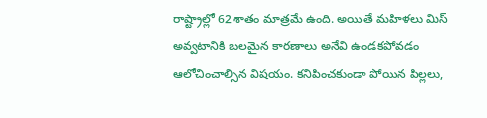రాష్ట్రాల్లో 62శాతం మాత్రమే ఉంది. అయితే మహిళలు మిస్ అవ్వటానికి బలమైన కారణాలు అనేవి ఉండకపోవడం ఆలోచించాల్సిన విషయం. కనిపించకుండా పోయిన పిల్లలు,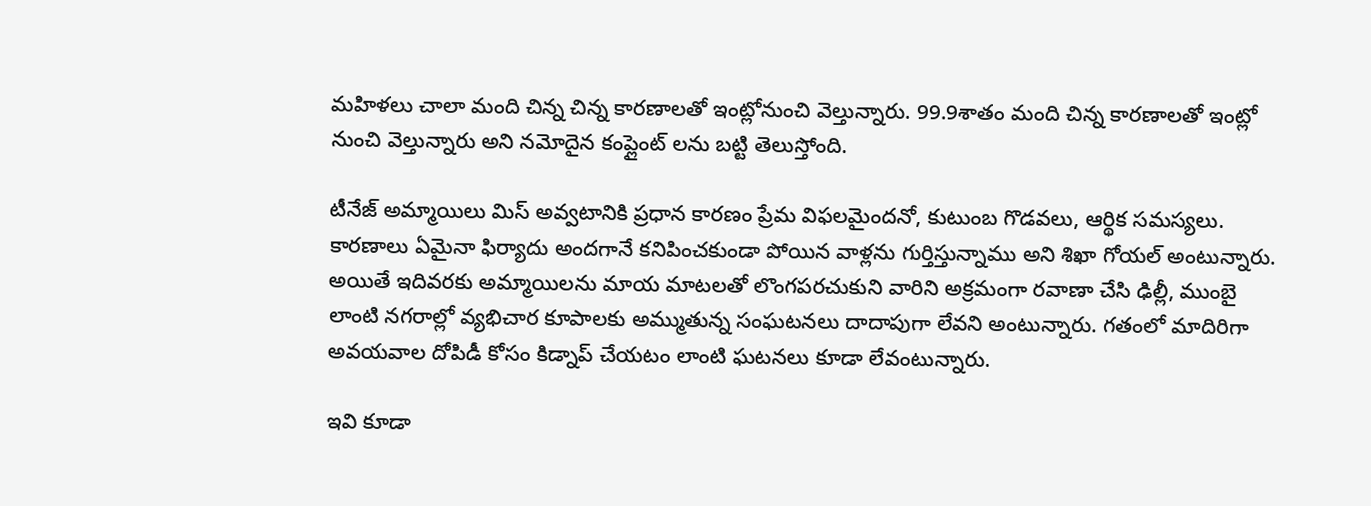మహిళలు చాలా మంది చిన్న చిన్న కారణాలతో ఇంట్లోనుంచి వెల్తున్నారు. 99.9శాతం మంది చిన్న కారణాలతో ఇంట్లో నుంచి వెల్తున్నారు అని నమోదైన కంప్లైంట్ లను బట్టి తెలుస్తోంది.

టీనేజ్ అమ్మాయిలు మిస్ అవ్వటానికి ప్రధాన కారణం ప్రేమ విఫలమైందనో, కుటుంబ గొడవలు, ఆర్థిక సమస్యలు. కారణాలు ఏమైనా ఫిర్యాదు అందగానే కనిపించకుండా పోయిన వాళ్లను గుర్తిస్తున్నాము అని శిఖా గోయల్ అంటున్నారు. అయితే ఇదివరకు అమ్మాయిలను మాయ మాటలతో లొంగపరచుకుని వారిని అక్రమంగా రవాణా చేసి ఢిల్లీ, ముంబై లాంటి నగరాల్లో వ్యభిచార కూపాలకు అమ్ముతున్న సంఘటనలు దాదాపుగా లేవని అంటున్నారు. గతంలో మాదిరిగా అవయవాల దోపిడీ కోసం కిడ్నాప్ చేయటం లాంటి ఘటనలు కూడా లేవంటున్నారు.

ఇవి కూడా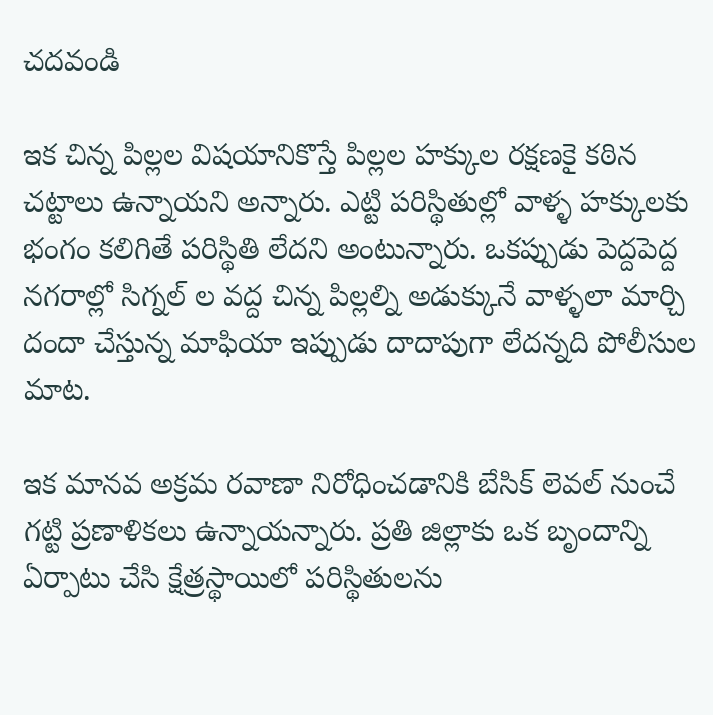చదవండి

ఇక చిన్న పిల్లల విషయానికొస్తే పిల్లల హక్కుల రక్షణకై కఠిన చట్టాలు ఉన్నాయని అన్నారు. ఎట్టి పరిస్థితుల్లో వాళ్ళ హక్కులకు భంగం కలిగితే పరిస్థితి లేదని అంటున్నారు. ఒకప్పుడు పెద్దపెద్ద నగరాల్లో సిగ్నల్ ల వద్ద చిన్న పిల్లల్ని అడుక్కునే వాళ్ళలా మార్చి దందా చేస్తున్న మాఫియా ఇప్పుడు దాదాపుగా లేదన్నది పోలీసుల మాట.

ఇక మానవ అక్రమ రవాణా నిరోధించడానికి బేసిక్ లెవల్ నుంచే గట్టి ప్రణాళికలు ఉన్నాయన్నారు. ప్రతి జిల్లాకు ఒక బృందాన్ని ఏర్పాటు చేసి క్షేత్రస్థాయిలో పరిస్థితులను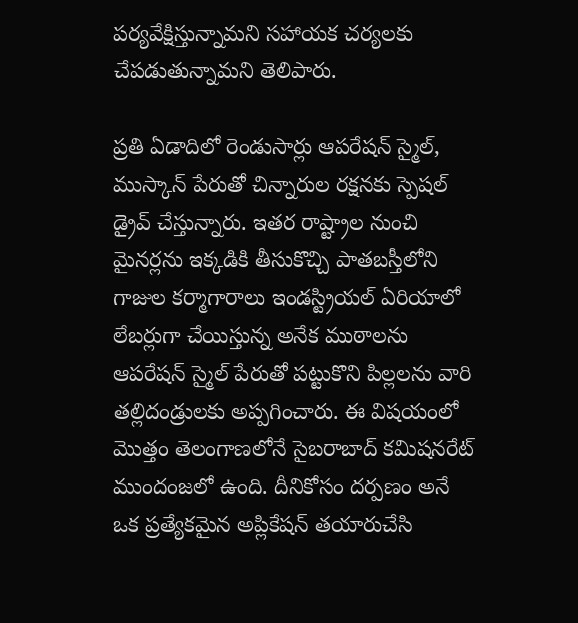పర్యవేక్షిస్తున్నామని సహాయక చర్యలకు చేపడుతున్నామని తెలిపారు.

ప్రతి ఏడాదిలో రెండుసార్లు ఆపరేషన్ స్మైల్, ముస్కాన్ పేరుతో చిన్నారుల రక్షనకు స్పెషల్ డ్రైవ్ చేస్తున్నారు. ఇతర రాష్ట్రాల నుంచి మైనర్లను ఇక్కడికి తీసుకొచ్చి పాతబస్తీలోని గాజుల కర్మాగారాలు ఇండస్ట్రియల్ ఏరియాలో లేబర్లుగా చేయిస్తున్న అనేక ముఠాలను ఆపరేషన్ స్మైల్ పేరుతో పట్టుకొని పిల్లలను వారి తల్లిదండ్రులకు అప్పగించారు. ఈ విషయంలో మొత్తం తెలంగాణలోనే సైబరాబాద్ కమిషనరేట్ ముందంజలో ఉంది. దీనికోసం దర్పణం అనే ఒక ప్రత్యేకమైన అప్లికేషన్ తయారుచేసి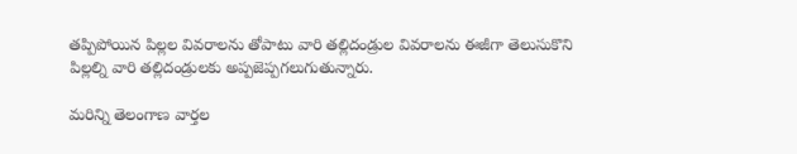తప్పిపోయిన పిల్లల వివరాలను తోపాటు వారి తల్లిదండ్రుల వివరాలను ఈజీగా తెలుసుకొని పిల్లల్ని వారి తల్లిదండ్రులకు అప్పజెప్పగలుగుతున్నారు.

మరిన్ని తెలంగాణ వార్తల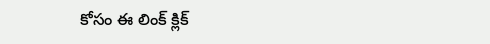కోసం ఈ లింక్ క్లిక్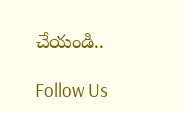చేయండి..

Follow Us